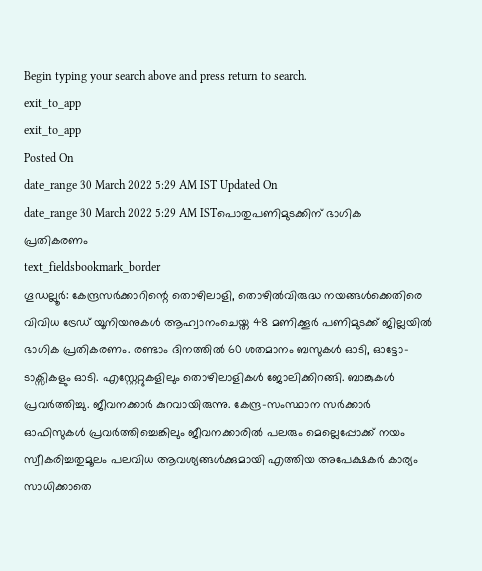Begin typing your search above and press return to search.
exit_to_app
exit_to_app
Posted On
date_range 30 March 2022 5:29 AM IST Updated On
date_range 30 March 2022 5:29 AM ISTപൊതുപണിമുടക്കിന് ഭാഗിക പ്രതികരണം
text_fieldsbookmark_border
ഗൂഡല്ലൂർ: കേന്ദ്രസർക്കാറിന്റെ തൊഴിലാളി, തൊഴിൽവിരുദ്ധ നയങ്ങൾക്കെതിരെ വിവിധ ട്രേഡ് യൂനിയനുകൾ ആഹ്വാനംചെയ്ത 48 മണിക്കൂർ പണിമുടക്ക് ജില്ലയിൽ ഭാഗിക പ്രതികരണം. രണ്ടാം ദിനത്തിൽ 60 ശതമാനം ബസുകൾ ഓടി, ഓട്ടോ-ടാക്സികളും ഓടി. എസ്റ്റേറ്റുകളിലും തൊഴിലാളികൾ ജോലിക്കിറങ്ങി. ബാങ്കുകൾ പ്രവർത്തിച്ചു. ജീവനക്കാർ കുറവായിരുന്നു. കേന്ദ്ര-സംസ്ഥാന സർക്കാർ ഓഫിസുകൾ പ്രവർത്തിച്ചെങ്കിലും ജീവനക്കാരിൽ പലരും മെല്ലെപ്പോക്ക് നയം സ്വീകരിച്ചതുമൂലം പലവിധ ആവശ്യങ്ങൾക്കുമായി എത്തിയ അപേക്ഷകർ കാര്യം സാധിക്കാതെ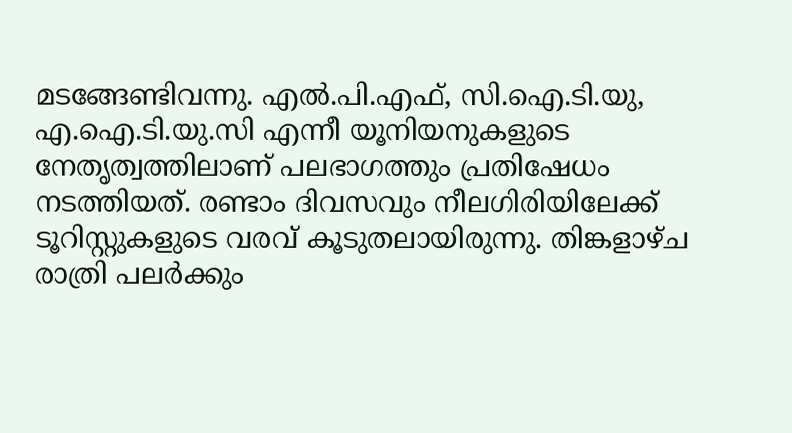മടങ്ങേണ്ടിവന്നു. എൽ.പി.എഫ്, സി.ഐ.ടി.യു, എ.ഐ.ടി.യു.സി എന്നീ യൂനിയനുകളുടെ നേതൃത്വത്തിലാണ് പലഭാഗത്തും പ്രതിഷേധം നടത്തിയത്. രണ്ടാം ദിവസവും നീലഗിരിയിലേക്ക് ടൂറിസ്റ്റുകളുടെ വരവ് കൂടുതലായിരുന്നു. തിങ്കളാഴ്ച രാത്രി പലർക്കും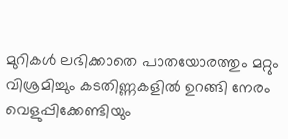മുറികൾ ലഭിക്കാതെ പാതയോരത്തും മറ്റും വിശ്രമിച്ചും കടതിണ്ണകളിൽ ഉറങ്ങി നേരം വെളുപ്പിക്കേണ്ടിയും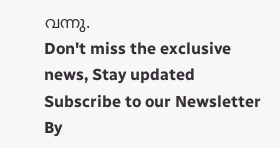വന്നു.
Don't miss the exclusive news, Stay updated
Subscribe to our Newsletter
By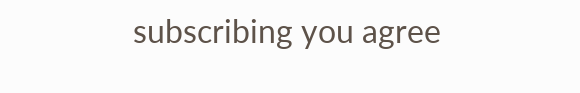subscribing you agree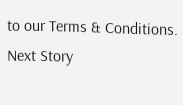to our Terms & Conditions.
Next Story